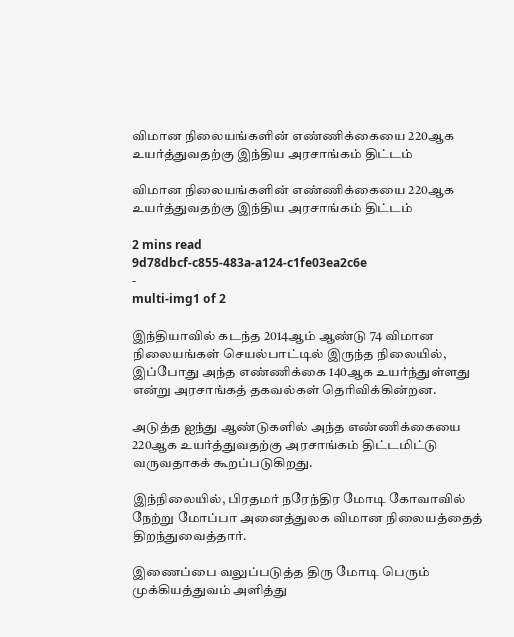விமான நிலையங்களின் எண்ணிக்கையை 220ஆக உயர்த்துவதற்கு இந்திய அரசாங்கம் திட்டம்

விமான நிலையங்களின் எண்ணிக்கையை 220ஆக உயர்த்துவதற்கு இந்திய அரசாங்கம் திட்டம்

2 mins read
9d78dbcf-c855-483a-a124-c1fe03ea2c6e
-
multi-img1 of 2

இந்தியாவில் கடந்த 2014ஆம் ஆண்டு 74 விமான நிலையங்கள் செயல்பாட்டில் இருந்த நிலையில், இப்போது அந்த எண்ணிக்கை 140ஆக உயர்ந்துள்ளது என்று அரசாங்கத் தகவல்கள் தெரிவிக்கின்றன.

அடுத்த ஐந்து ஆண்டுகளில் அந்த எண்ணிக்கையை 220ஆக உயர்த்துவதற்கு அரசாங்கம் திட்டமிட்டு வருவதாகக் கூறப்படுகிறது.

இந்நிலையில், பிரதமர் நரேந்திர மோடி கோவாவில் நேற்று மோப்பா அனைத்துலக விமான நிலையத்தைத் திறந்துவைத்தார்.

இணைப்பை வலுப்படுத்த திரு மோடி பெரும் முக்கியத்துவம் அளித்து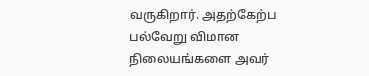வருகிறார். அதற்கேற்ப பல்வேறு விமான நிலையங்களை அவர்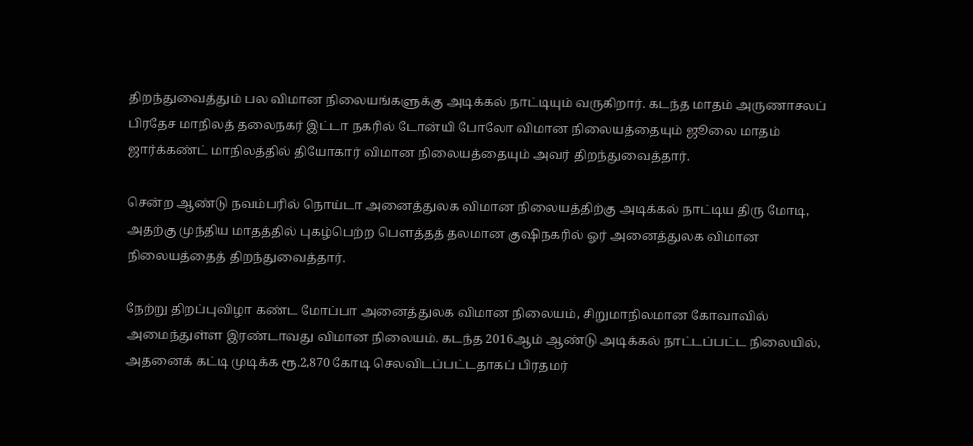திறந்துவைத்தும் பல விமான நிலையங்களுக்கு அடிக்கல் நாட்டியும் வருகிறார். கடந்த மாதம் அருணாசலப் பிரதேச மாநிலத் தலைநகர் இட்டா நகரில் டோன்யி போலோ விமான நிலையத்தையும் ஜூலை மாதம் ஜார்க்கண்ட் மாநிலத்தில் தியோகார் விமான நிலையத்தையும் அவர் திறந்துவைத்தார்.

சென்ற ஆண்டு நவம்பரில் நொய்டா அனைத்துலக விமான நிலையத்திற்கு அடிக்கல் நாட்டிய திரு மோடி, அதற்கு முந்திய மாதத்தில் புகழ்பெற்ற பௌத்தத் தலமான குஷிநகரில் ஓர் அனைத்துலக விமான நிலையத்தைத் திறந்துவைத்தார்.

நேற்று திறப்புவிழா கண்ட மோப்பா அனைத்துலக விமான நிலையம், சிறுமாநிலமான கோவாவில் அமைந்துள்ள இரண்டாவது விமான நிலையம். கடந்த 2016ஆம் ஆண்டு அடிக்கல் நாட்டப்பட்ட நிலையில், அதனைக் கட்டி முடிக்க ரூ.2,870 கோடி செலவிடப்பட்டதாகப் பிரதமர்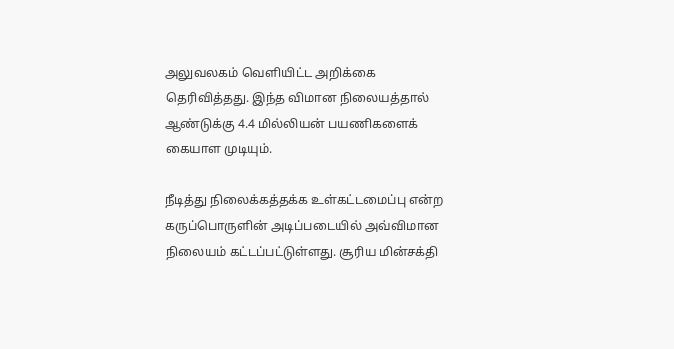அலுவலகம் வெளியிட்ட அறிக்கை தெரிவித்தது. இந்த விமான நிலையத்தால் ஆண்டுக்கு 4.4 மில்லியன் பயணிகளைக் கையாள முடியும்.

நீடித்து நிலைக்கத்தக்க உள்கட்டமைப்பு என்ற கருப்பொருளின் அடிப்படையில் அவ்விமான நிலையம் கட்டப்பட்டுள்ளது. சூரிய மின்சக்தி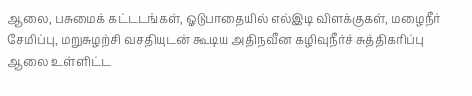ஆலை, பசுமைக் கட்டடங்கள், ஓடுபாதையில் எல்இடி விளக்குகள், மழைநீர் சேமிப்பு, மறுசுழற்சி வசதியுடன் கூடிய அதிநவீன கழிவுநீர்ச் சுத்திகரிப்பு ஆலை உள்ளிட்ட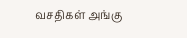வசதிகள் அங்கு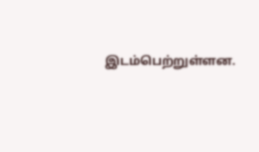இடம்பெற்றுள்ளன.